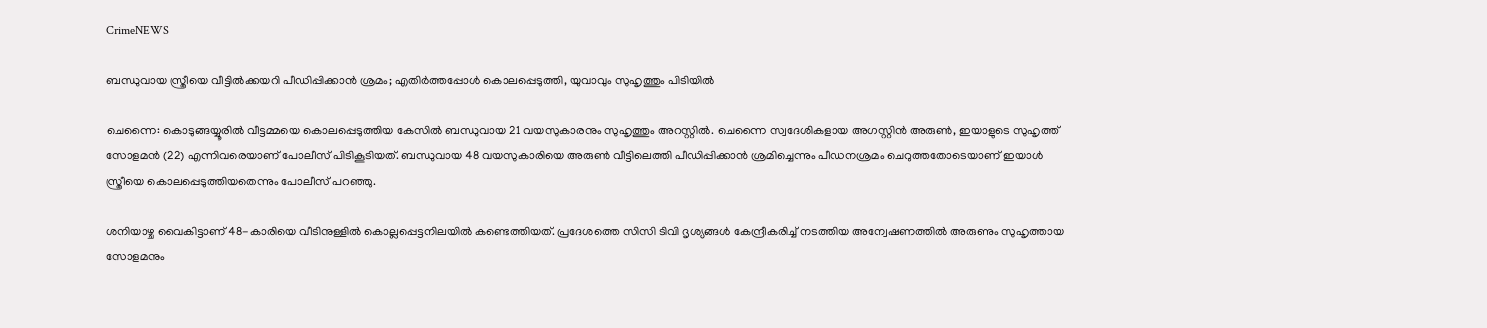CrimeNEWS

ബന്ധുവായ സ്ത്രീയെ വീട്ടില്‍ക്കയറി പീഡിപ്പിക്കാന്‍ ശ്രമം; എതിര്‍ത്തപ്പോള്‍ കൊലപ്പെടുത്തി, യുവാവും സുഹൃത്തും പിടിയില്‍

ചെന്നൈ: കൊടുങ്ങയ്യൂരില്‍ വീട്ടമ്മയെ കൊലപ്പെടുത്തിയ കേസില്‍ ബന്ധുവായ 21 വയസുകാരനും സുഹൃത്തും അറസ്റ്റില്‍. ചെന്നൈ സ്വദേശികളായ അഗസ്റ്റിന്‍ അരുണ്‍, ഇയാളുടെ സുഹൃത്ത് സോളമന്‍ (22) എന്നിവരെയാണ് പോലീസ് പിടികൂടിയത്. ബന്ധുവായ 48 വയസുകാരിയെ അരുണ്‍ വീട്ടിലെത്തി പീഡിപ്പിക്കാന്‍ ശ്രമിച്ചെന്നും പീഡനശ്രമം ചെറുത്തതോടെയാണ് ഇയാള്‍ സ്ത്രീയെ കൊലപ്പെടുത്തിയതെന്നും പോലീസ് പറഞ്ഞു.

ശനിയാഴ്ച വൈകിട്ടാണ് 48-കാരിയെ വീടിനുള്ളില്‍ കൊല്ലപ്പെട്ടനിലയില്‍ കണ്ടെത്തിയത്. പ്രദേശത്തെ സിസി ടിവി ദൃശ്യങ്ങള്‍ കേന്ദ്രീകരിച്ച് നടത്തിയ അന്വേഷണത്തില്‍ അരുണും സുഹൃത്തായ സോളമനും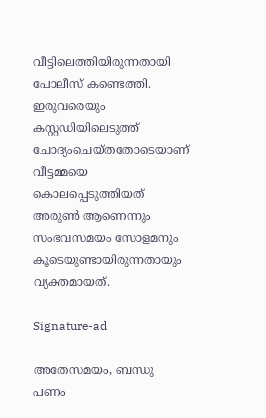വീട്ടിലെത്തിയിരുന്നതായി പോലീസ് കണ്ടെത്തി. ഇരുവരെയും കസ്റ്റഡിയിലെടുത്ത് ചോദ്യംചെയ്തതോടെയാണ് വീട്ടമ്മയെ കൊലപ്പെടുത്തിയത് അരുണ്‍ ആണെന്നും സംഭവസമയം സോളമനും കൂടെയുണ്ടായിരുന്നതായും വ്യക്തമായത്.

Signature-ad

അതേസമയം, ബന്ധു പണം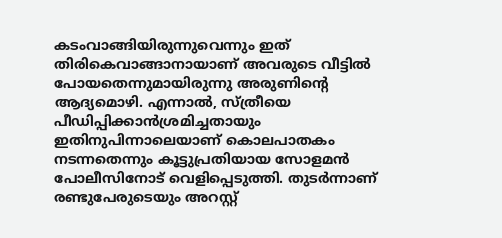കടംവാങ്ങിയിരുന്നുവെന്നും ഇത് തിരികെവാങ്ങാനായാണ് അവരുടെ വീട്ടില്‍ പോയതെന്നുമായിരുന്നു അരുണിന്റെ ആദ്യമൊഴി. എന്നാല്‍, സ്ത്രീയെ പീഡിപ്പിക്കാന്‍ശ്രമിച്ചതായും ഇതിനുപിന്നാലെയാണ് കൊലപാതകം നടന്നതെന്നും കൂട്ടുപ്രതിയായ സോളമന്‍ പോലീസിനോട് വെളിപ്പെടുത്തി. തുടര്‍ന്നാണ് രണ്ടുപേരുടെയും അറസ്റ്റ്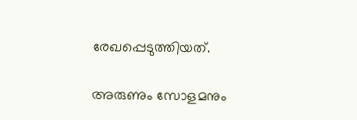രേഖപ്പെടുത്തിയത്.

അരുണും സോളമനും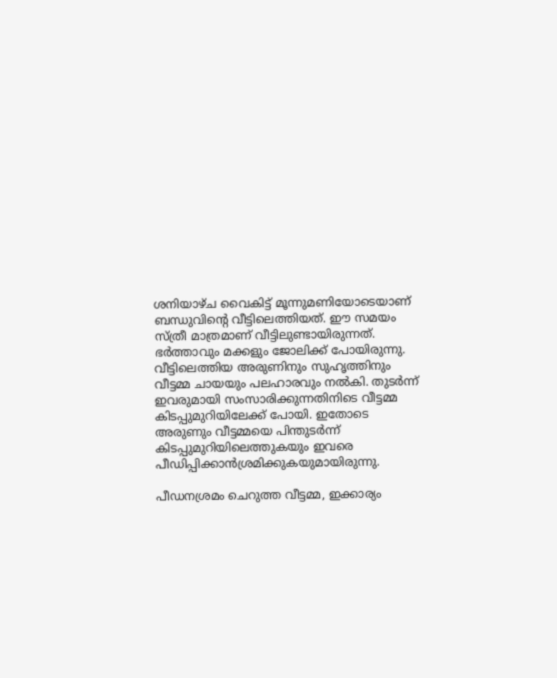ശനിയാഴ്ച വൈകിട്ട് മൂന്നുമണിയോടെയാണ് ബന്ധുവിന്റെ വീട്ടിലെത്തിയത്. ഈ സമയം സ്ത്രീ മാത്രമാണ് വീട്ടിലുണ്ടായിരുന്നത്. ഭര്‍ത്താവും മക്കളും ജോലിക്ക് പോയിരുന്നു. വീട്ടിലെത്തിയ അരുണിനും സുഹൃത്തിനും വീട്ടമ്മ ചായയും പലഹാരവും നല്‍കി. തുടര്‍ന്ന് ഇവരുമായി സംസാരിക്കുന്നതിനിടെ വീട്ടമ്മ കിടപ്പുമുറിയിലേക്ക് പോയി. ഇതോടെ അരുണും വീട്ടമ്മയെ പിന്തുടര്‍ന്ന് കിടപ്പുമുറിയിലെത്തുകയും ഇവരെ പീഡിപ്പിക്കാന്‍ശ്രമിക്കുകയുമായിരുന്നു.

പീഡനശ്രമം ചെറുത്ത വീട്ടമ്മ, ഇക്കാര്യം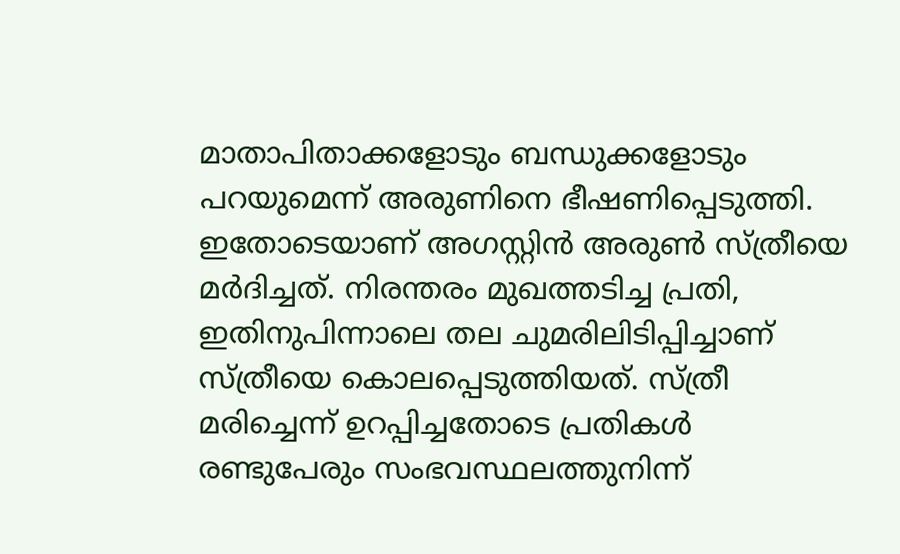മാതാപിതാക്കളോടും ബന്ധുക്കളോടും പറയുമെന്ന് അരുണിനെ ഭീഷണിപ്പെടുത്തി. ഇതോടെയാണ് അഗസ്റ്റിന്‍ അരുണ്‍ സ്ത്രീയെ മര്‍ദിച്ചത്. നിരന്തരം മുഖത്തടിച്ച പ്രതി, ഇതിനുപിന്നാലെ തല ചുമരിലിടിപ്പിച്ചാണ് സ്ത്രീയെ കൊലപ്പെടുത്തിയത്. സ്ത്രീ മരിച്ചെന്ന് ഉറപ്പിച്ചതോടെ പ്രതികള്‍ രണ്ടുപേരും സംഭവസ്ഥലത്തുനിന്ന്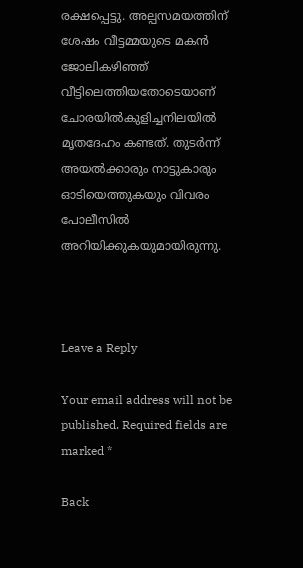രക്ഷപ്പെട്ടു. അല്പസമയത്തിന് ശേഷം വീട്ടമ്മയുടെ മകന്‍ ജോലികഴിഞ്ഞ് വീട്ടിലെത്തിയതോടെയാണ് ചോരയില്‍കുളിച്ചനിലയില്‍ മൃതദേഹം കണ്ടത്. തുടര്‍ന്ന് അയല്‍ക്കാരും നാട്ടുകാരും ഓടിയെത്തുകയും വിവരം പോലീസില്‍ അറിയിക്കുകയുമായിരുന്നു.



Leave a Reply

Your email address will not be published. Required fields are marked *

Back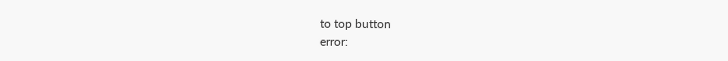to top button
error: